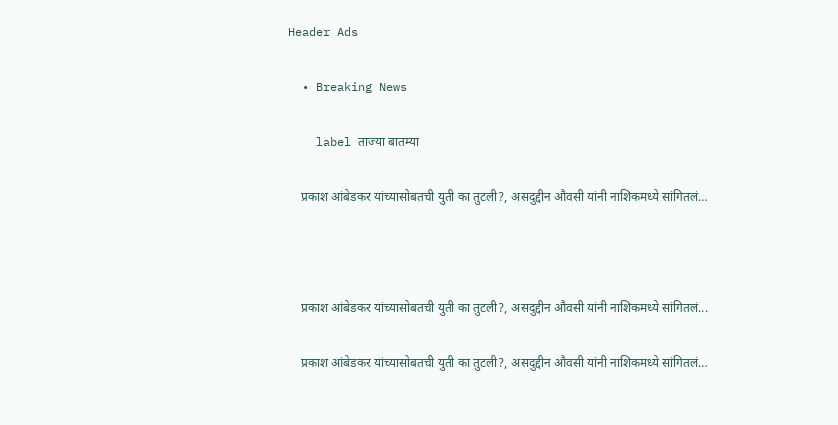Header Ads

  • Breaking News

    label ताज्या बातम्या

    प्रकाश आंबेडकर यांच्यासोबतची युती का तुटली?, असदुद्दीन औवसी यांनी नाशिकमध्ये सांगितलं…



    प्रकाश आंबेडकर यांच्यासोबतची युती का तुटली?, असदुद्दीन औवसी यांनी नाशिकमध्ये सांगितलं...

    प्रकाश आंबेडकर यांच्यासोबतची युती का तुटली?, असदुद्दीन औवसी यांनी नाशिकमध्ये सांगितलं…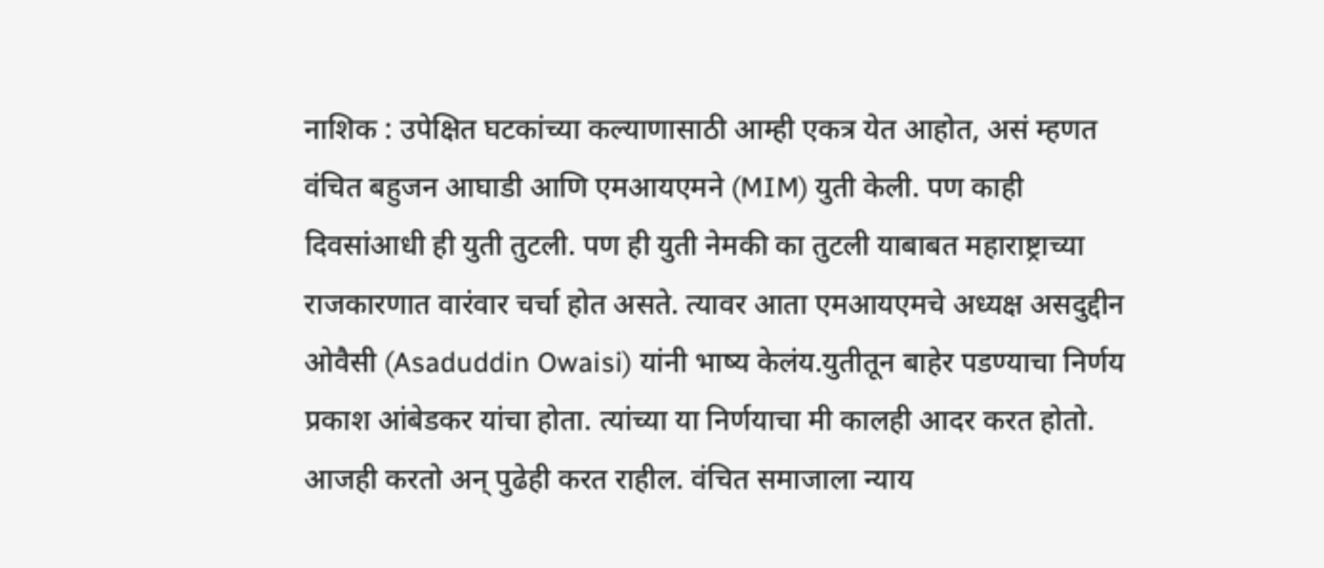नाशिक : उपेक्षित घटकांच्या कल्याणासाठी आम्ही एकत्र येत आहोत, असं म्हणत वंचित बहुजन आघाडी आणि एमआयएमने (MIM) युती केली. पण काही दिवसांआधी ही युती तुटली. पण ही युती नेमकी का तुटली याबाबत महाराष्ट्राच्या राजकारणात वारंवार चर्चा होत असते. त्यावर आता एमआयएमचे अध्यक्ष असदुद्दीन ओवैसी (Asaduddin Owaisi) यांनी भाष्य केलंय.युतीतून बाहेर पडण्याचा निर्णय प्रकाश आंबेडकर यांचा होता. त्यांच्या या निर्णयाचा मी कालही आदर करत होतो. आजही करतो अन् पुढेही करत राहील. वंचित समाजाला न्याय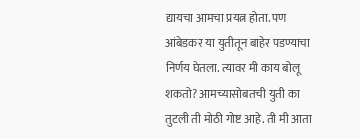द्यायचा आमचा प्रयत्न होता. पण आंबेडकर या युतीतून बाहेर पडण्याचा निर्णय घेतला. त्यावर मी काय बोलू शकतो? आमच्यासोबतची युती का तुटली ती मोठी गोष्ट आहे. ती मी आता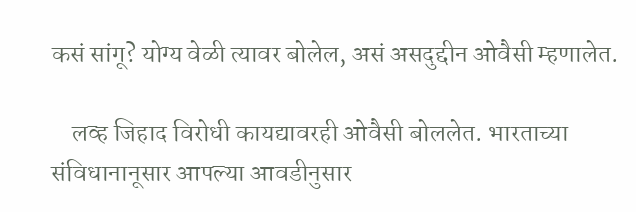कसं सांगू? योग्य वेळी त्यावर बोलेल, असं असदुद्दीन ओवैसी म्हणालेत.

    लव्ह जिहाद विरोधी कायद्यावरही ओवैसी बोललेत. भारताच्या संविधानानूसार आपल्या आवडीनुसार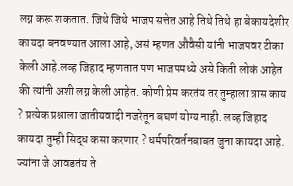लग्न करू शकतात. जिथे जिथे भाजप सत्तेत आहे तिथे तिथे हा बेकायदेशीर कायदा बनवण्यात आला आहे, असं म्हणत औवैसी यांनी भाजपवर टीका केली आहे.लव्ह जिहाद म्हणतात पण भाजपमध्ये असे किती लोकं आहेत की त्यांनी अशी लग्न केली आहेत. कोणी प्रेम करतंय तर तुम्हाला त्रास काय ? प्रत्येक प्रश्नाला जातीयवादी नजरेतून बघणं योग्य नाही. लव्ह जिहाद कायदा तुम्ही सिद्ध कसा करणार ? धर्मपरिवर्तनबाबत जुना कायदा आहे. ज्यांना जे आवडतंय ते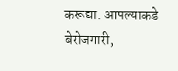करूद्या. आपल्याकडे बेरोजगारी,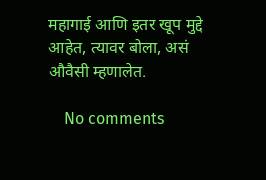महागाई आणि इतर खूप मुद्दे आहेत, त्यावर बोला, असं औवैसी म्हणालेत.

    No comments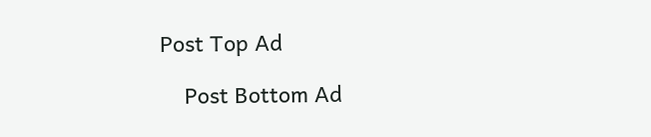Post Top Ad

    Post Bottom Ad